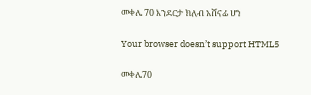መቀሌ 70 እንደርታ ክለብ አሸናፊ ሆነ

Your browser doesn’t support HTML5

መቀሌ70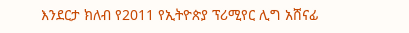እንደርታ ክለብ የ2011 የኢትዮጵያ ፕሪሚየር ሊግ አሸናፊ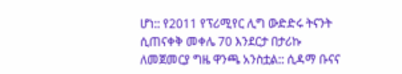ሆነ:: የ2011 የፕሪሚየር ሊግ ውድድሩ ትናንት ሲጠናቀቅ መቀሌ 70 እንደርታ በታሪኩ ለመጀመርያ ግዜ ዋንጫ አንስቷል:: ሲዳማ ቡናና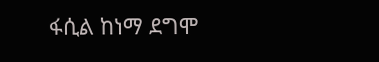ፋሲል ከነማ ደግሞ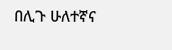በሊጉ ሁለተኛና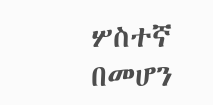ሦስተኛ በመሆን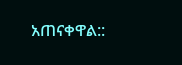አጠናቀዋል::